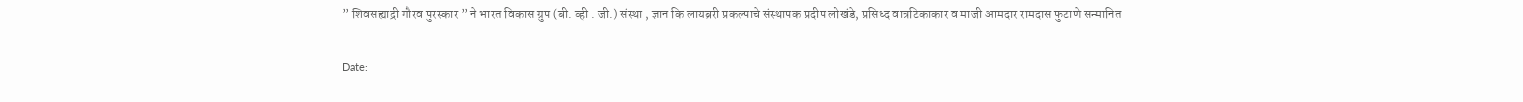” शिवसह्याद्री गौरव पुरस्कार ” ने भारत विकास ग्रुप (बी. व्ही . जी.) संस्था , ज्ञान कि लायब्ररी प्रकल्पाचे संस्थापक प्रदीप लोखंडे, प्रसिध्द वात्रटिकाकार व माजी आमदार रामदास फुटाणे सन्मानित

Date: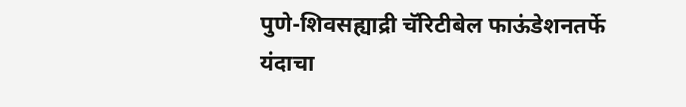पुणे-शिवसह्याद्री चॅरिटीबेल फाऊंडेशनतर्फे यंदाचा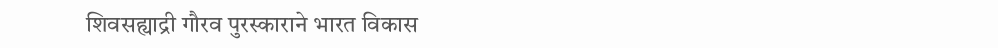शिवसह्याद्री गौरव पुरस्काराने भारत विकास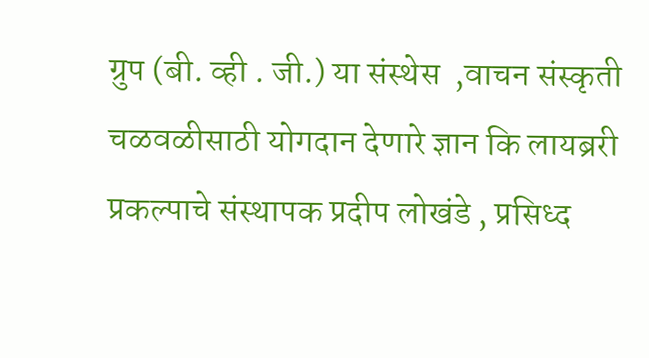ग्रुप (बी. व्ही . जी.) या संस्थेस  ,वाचन संस्कृती चळवळीसाठी योगदान देणारे ज्ञान कि लायब्ररी प्रकल्पाचे संस्थापक प्रदीप लोखंडे , प्रसिध्द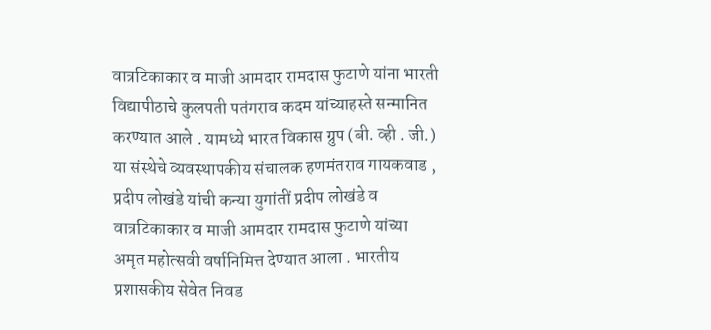वात्रटिकाकार व माजी आमदार रामदास फुटाणे यांना भारती  विद्यापीठाचे कुलपती पतंगराव कदम यांच्याहस्ते सन्मानित करण्यात आले . यामध्ये भारत विकास ग्रुप (बी. व्ही . जी.) या संस्थेचे व्यवस्थापकीय संचालक हणमंतराव गायकवाड , प्रदीप लोखंडे यांची कन्या युगांतीं प्रदीप लोखंडे व  वात्रटिकाकार व माजी आमदार रामदास फुटाणे यांच्या अमृत महोत्सवी वर्षानिमित्त देण्यात आला . भारतीय प्रशासकीय सेवेत निवड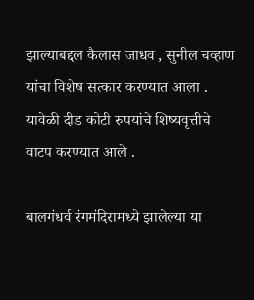झाल्याबद्दल कैलास जाधव , सुनील चव्हाण यांचा विशेष सत्कार करण्यात आला . यावेळी दीड कोटी रुपयांचे शिष्यवृत्तीचे वाटप करण्यात आले .

बालगंधर्व रंगमंदिरामध्ये झालेल्या या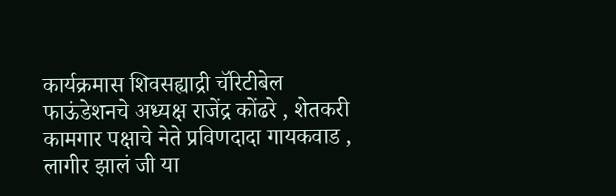कार्यक्रमास शिवसह्याद्री चॅरिटीबेल फाऊंडेशनचे अध्यक्ष राजेंद्र कोंढरे , शेतकरी कामगार पक्षाचे नेते प्रविणदादा गायकवाड , लागीर झालं जी या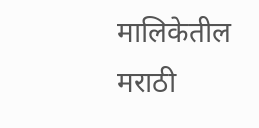मालिकेतील मराठी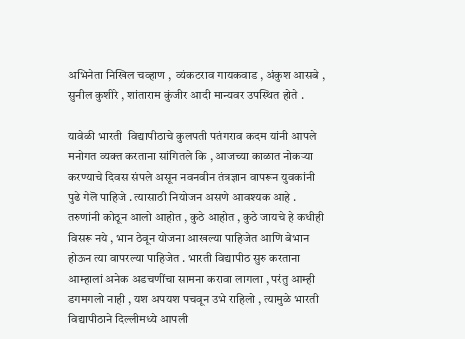अभिनेता निखिल चव्हाण ,  व्यंकटराव गायकवाड , अंकुश आसबे , सुनील कुशीरे , शांताराम कुंजीर आदी मान्यवर उपस्थित होते .

यावेळी भारती  विद्यापीठाचे कुलपती पतंगराव कदम यांनी आपले मनोगत व्यक्त करताना सांगितले कि , आजच्या काळात नोकऱ्या करण्याचे दिवस संपले असून नवनवीन तंत्रज्ञान वापरून युवकांनी पुढे गेलॆ पाहिजे . त्यासाठी नियोजन असणे आवश्यक आहे . तरुणांनी कोठून आलो आहोत , कुठे आहोत , कुठे जायचे हे कधीही विसरू नये , भान ठेवून योजना आखल्या पाहिजेत आणि बेभान होऊन त्या वापरल्या पाहिजेत . भारती विद्यापीठ सुरु करताना आम्हालां अनेक अडचणींचा सामना करावा लागला , परंतु आम्ही डगमगलो नाही , यश अपयश पचवून उभे राहिलो , त्यामुळे भारती विद्यापीठाने दिल्लीमध्ये आपली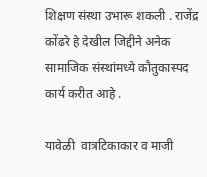शिक्षण संस्था उभारू शकली . राजेंद्र कोंढरे हे देखील जिद्दीने अनेक सामाजिक संस्थांमध्ये कौतुकास्पद कार्य करीत आहे .

यावेळी  वात्रटिकाकार व माजी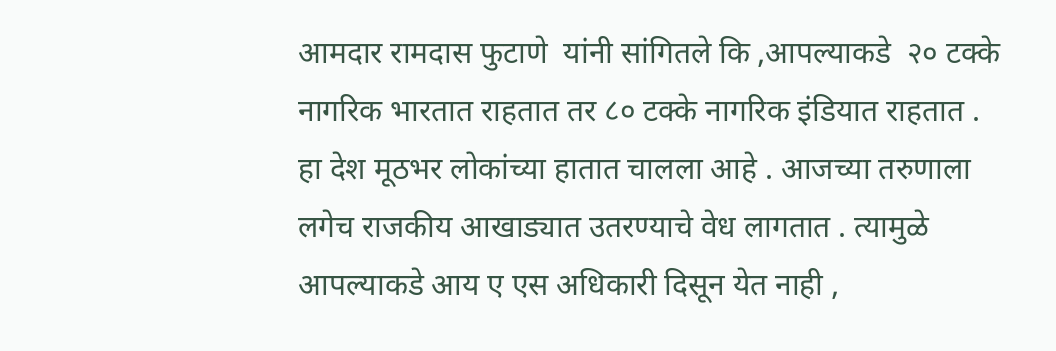आमदार रामदास फुटाणे  यांनी सांगितले कि ,आपल्याकडे  २० टक्के नागरिक भारतात राहतात तर ८० टक्के नागरिक इंडियात राहतात . हा देश मूठभर लोकांच्या हातात चालला आहे . आजच्या तरुणाला लगेच राजकीय आखाड्यात उतरण्याचे वेध लागतात . त्यामुळे आपल्याकडे आय ए एस अधिकारी दिसून येत नाही ,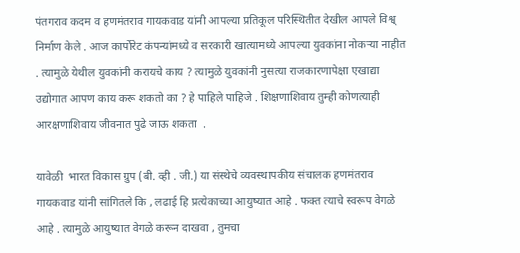पंतगराव कदम व हणमंतराव गायकवाड यांनी आपल्या प्रतिकूल परिस्थितीत देखील आपले विश्व् निर्माण केले . आज कार्पोरेट कंपन्यांमध्ये व सरकारी खात्यामध्ये आपल्या युवकांना नोकऱ्या नाहीत . त्यामुळे येथील युवकांनी करायचे काय ? त्यामुळे युवकांनी नुसत्या राजकारणापेक्षा एखाद्या उद्योगात आपण काय करू शकतो का ? हे पाहिले पाहिजे . शिक्षणाशिवाय तुम्ही कोणत्याही आरक्षणाशिवाय जीवनात पुढे जाऊ शकता  .

यावेळी  भारत विकास ग्रुप (बी. व्ही . जी.) या संस्थेचे व्यवस्थापकीय संचालक हणमंतराव गायकवाड यांनी सांगितले कि , लढाई हि प्रत्येकाच्या आयुष्यात आहे . फक्त त्याचे स्वरूप वेगळे आहे . त्यामुळे आयुष्यात वेगळे करून दाखवा , तुमचा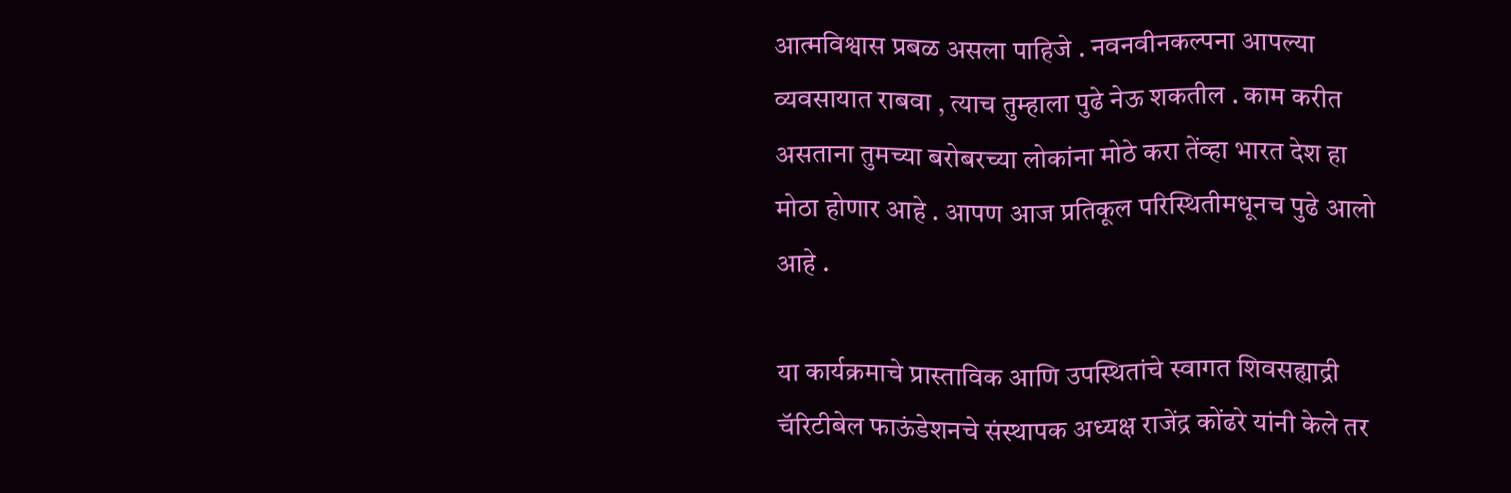आत्मविश्वास प्रबळ असला पाहिजे . नवनवीनकल्पना आपल्या व्यवसायात राबवा , त्याच तुम्हाला पुढे नेऊ शकतील . काम करीत असताना तुमच्या बरोबरच्या लोकांना मोठे करा तेंव्हा भारत देश हा मोठा होणार आहे . आपण आज प्रतिकूल परिस्थितीमधूनच पुढे आलो आहे .

या कार्यक्रमाचे प्रास्ताविक आणि उपस्थितांचे स्वागत शिवसह्याद्री चॅरिटीबेल फाऊंडेशनचे संस्थापक अध्यक्ष राजेंद्र कोंढरे यांनी केले तर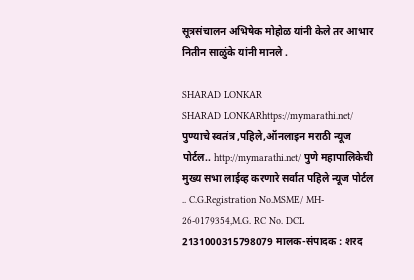सूत्रसंचालन अभिषेक मोहोळ यांनी केले तर आभार नितीन साळुंके यांनी मानले .

SHARAD LONKAR
SHARAD LONKARhttps://mymarathi.net/
पुण्याचे स्वतंत्र ,पहिले,ऑनलाइन मराठी न्यूज पोर्टल.. http://mymarathi.net/ पुणे महापालिकेची मुख्य सभा लाईव्ह करणारे सर्वात पहिले न्यूज पोर्टल .. C.G.Registration No.MSME/ MH- 26-0179354,M.G. RC No. DCL 2131000315798079 मालक-संपादक : शरद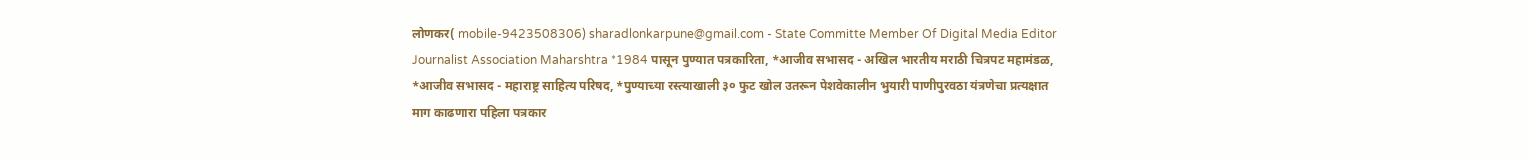लोणकर( mobile-9423508306) sharadlonkarpune@gmail.com - State Committe Member Of Digital Media Editor Journalist Association Maharshtra *1984 पासून पुण्यात पत्रकारिता, *आजीव सभासद - अखिल भारतीय मराठी चित्रपट महामंडळ, *आजीव सभासद - महाराष्ट्र साहित्य परिषद, *पुण्याच्या रस्त्याखाली ३० फुट खोल उतरून पेशवेकालीन भुयारी पाणीपुरवठा यंत्रणेचा प्रत्यक्षात माग काढणारा पहिला पत्रकार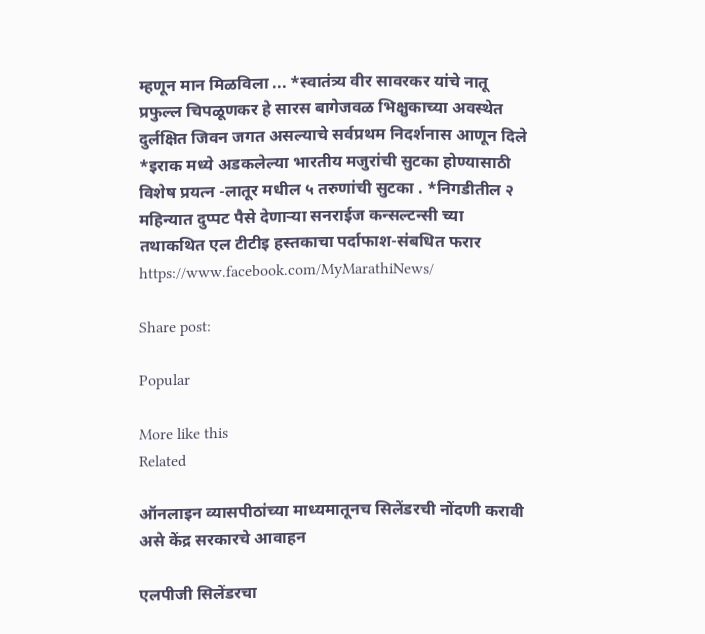म्हणून मान मिळविला ... *स्वातंत्र्य वीर सावरकर यांचे नातू प्रफुल्ल चिपळूणकर हे सारस बागेजवळ भिक्षुकाच्या अवस्थेत दुर्लक्षित जिवन जगत असल्याचे सर्वप्रथम निदर्शनास आणून दिले *इराक मध्ये अडकलेल्या भारतीय मजुरांची सुटका होण्यासाठी विशेष प्रयत्न -लातूर मधील ५ तरुणांची सुटका . *निगडीतील २ महिन्यात दुप्पट पैसे देणाऱ्या सनराईज कन्सल्टन्सी च्या तथाकथित एल टीटीइ हस्तकाचा पर्दाफाश-संबधित फरार https://www.facebook.com/MyMarathiNews/

Share post:

Popular

More like this
Related

ऑनलाइन व्यासपीठांच्या माध्यमातूनच सिलेंडरची नोंदणी करावी असे केंद्र सरकारचे आवाहन

एलपीजी सिलेंडरचा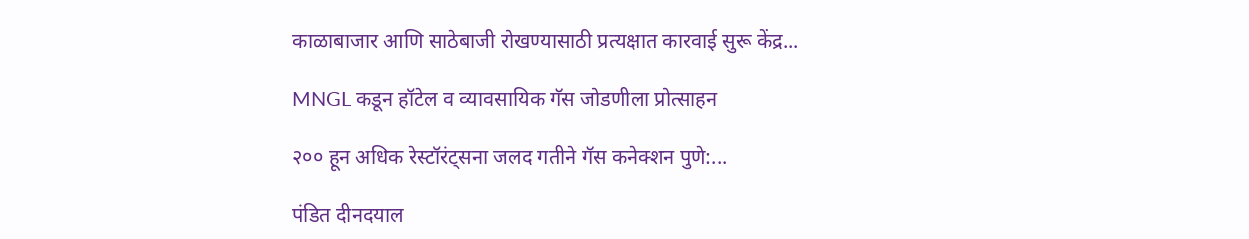काळाबाजार आणि साठेबाजी रोखण्यासाठी प्रत्यक्षात कारवाई सुरू केंद्र...

MNGL कडून हॉटेल व व्यावसायिक गॅस जोडणीला प्रोत्साहन

२०० हून अधिक रेस्टॉरंट्सना जलद गतीने गॅस कनेक्शन पुणे:...

पंडित दीनदयाल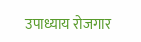उपाध्याय रोजगार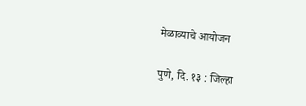मेळाव्याचे आयोजन

पुणे, दि. १३ : जिल्हा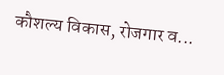कौशल्य विकास, रोजगार व...